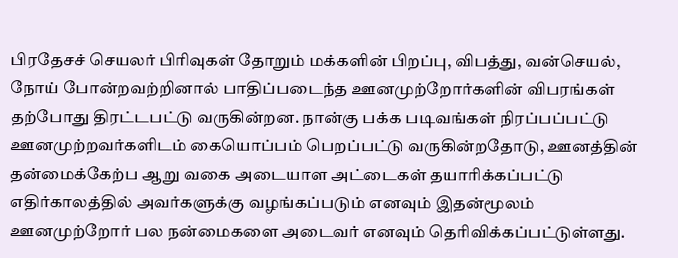பிரதேசச் செயலர் பிரிவுகள் தோறும் மக்களின் பிறப்பு, விபத்து, வன்செயல், நோய் போன்றவற்றினால் பாதிப்படைந்த ஊனமுற்றோர்களின் விபரங்கள் தற்போது திரட்டபட்டு வருகின்றன. நான்கு பக்க படிவங்கள் நிரப்பப்பட்டு ஊனமுற்றவர்களிடம் கையொப்பம் பெறப்பட்டு வருகின்றதோடு, ஊனத்தின் தன்மைக்கேற்ப ஆறு வகை அடையாள அட்டைகள் தயாரிக்கப்பட்டு எதிர்காலத்தில் அவர்களுக்கு வழங்கப்படும் எனவும் இதன்மூலம் ஊனமுற்றோர் பல நன்மைகளை அடைவர் எனவும் தெரிவிக்கப்பட்டுள்ளது.